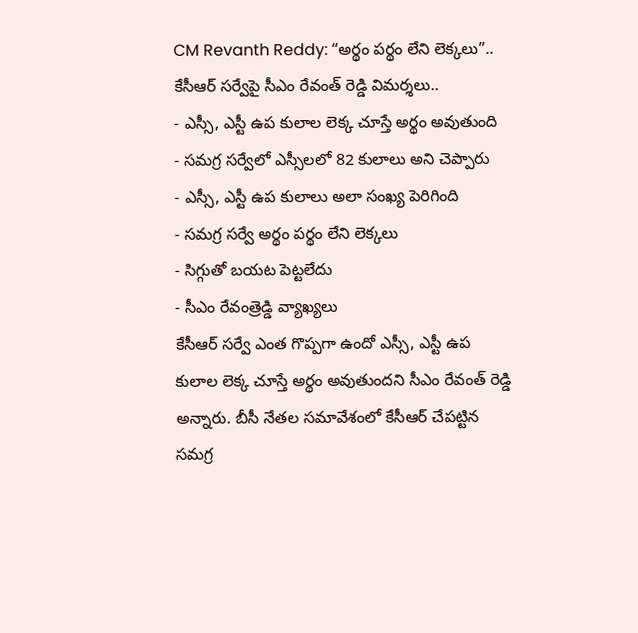CM Revanth Reddy: “అర్థం పర్థం లేని లెక్కలు”.. కేసీఆర్ సర్వేపై సీఎం రేవంత్ రెడ్డి విమర్శలు..
- ఎస్సీ, ఎస్టీ ఉప కులాల లెక్క చూస్తే అర్థం అవుతుంది
- సమగ్ర సర్వేలో ఎస్సీలలో 82 కులాలు అని చెప్పారు
- ఎస్సీ, ఎస్టీ ఉప కులాలు అలా సంఖ్య పెరిగింది
- సమగ్ర సర్వే అర్థం పర్థం లేని లెక్కలు
- సిగ్గుతో బయట పెట్టలేదు
- సీఎం రేవంత్రెడ్డి వ్యాఖ్యలు
కేసీఆర్ సర్వే ఎంత గొప్పగా ఉందో ఎస్సీ, ఎస్టీ ఉప కులాల లెక్క చూస్తే అర్థం అవుతుందని సీఎం రేవంత్ రెడ్డి అన్నారు. బీసీ నేతల సమావేశంలో కేసీఆర్ చేపట్టిన సమగ్ర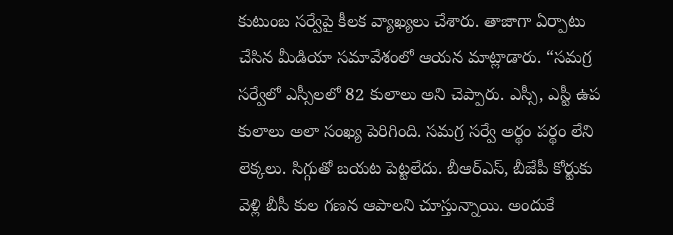కుటుంబ సర్వేపై కీలక వ్యాఖ్యలు చేశారు. తాజాగా ఏర్పాటు చేసిన మీడియా సమావేశంలో ఆయన మాట్లాడారు. “సమగ్ర సర్వేలో ఎస్సీలలో 82 కులాలు అని చెప్పారు. ఎస్సీ, ఎస్టీ ఉప కులాలు అలా సంఖ్య పెరిగింది. సమగ్ర సర్వే అర్థం పర్థం లేని లెక్కలు. సిగ్గుతో బయట పెట్టలేదు. బీఆర్ఎస్, బీజేపీ కోర్టుకు వెళ్లి బీసీ కుల గణన ఆపాలని చూస్తున్నాయి. అందుకే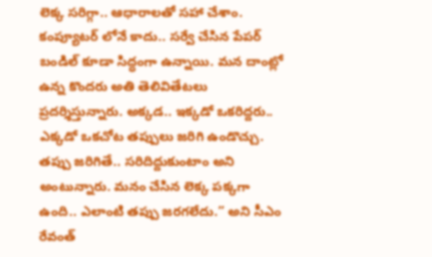లెక్క సరిగ్గా.. ఆధారాలతో సహా చేశాం. కంప్యూటర్ లోనే కాదు.. సర్వే చేసిన పేపర్ బండిల్ కూడా సిద్ధంగా ఉన్నాయి. మన దాంట్లో ఉన్న కొందరు అతి తెలివితేటలు ప్రదర్శిస్తున్నారు. అక్కడ.. ఇక్కడో ఒకరిద్దరు.. ఎక్కడో ఒకచోట తప్పులు జరిగి ఉండొచ్చు. తప్పు జరిగితే.. సరిదిద్దుకుంటాం అని అంటున్నారు. మనం చేసిన లెక్క పక్కగా ఉంది.. ఎలాంటి తప్పు జరగలేదు.” అని సీఎం రేవంత్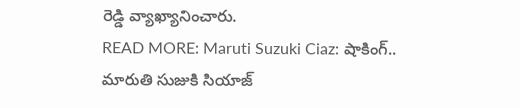రెడ్డి వ్యాఖ్యానించారు.
READ MORE: Maruti Suzuki Ciaz: షాకింగ్.. మారుతి సుజుకి సియాజ్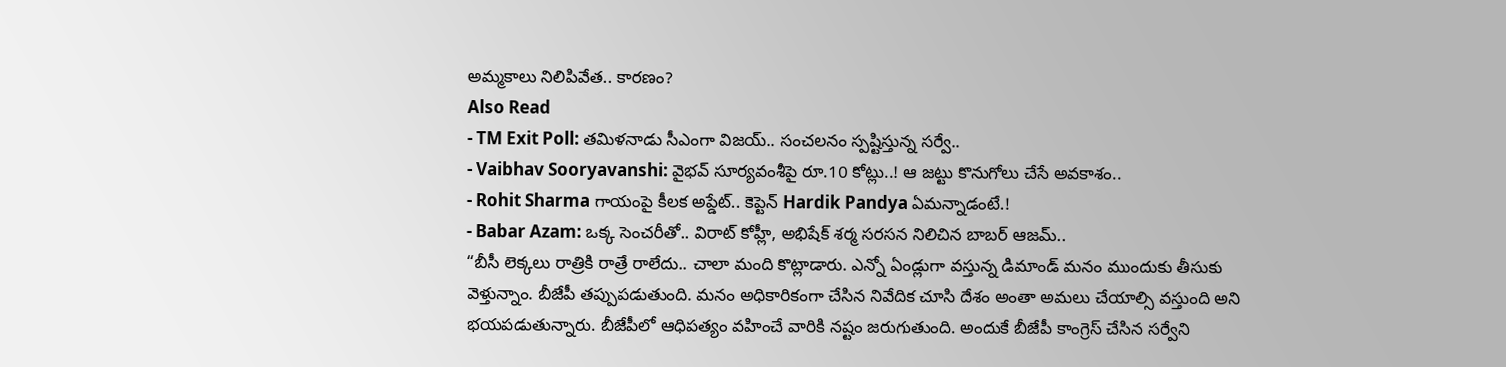అమ్మకాలు నిలిపివేత.. కారణం?
Also Read
- TM Exit Poll: తమిళనాడు సీఎంగా విజయ్.. సంచలనం స్పష్టిస్తున్న సర్వే..
- Vaibhav Sooryavanshi: వైభవ్ సూర్యవంశీపై రూ.10 కోట్లు..! ఆ జట్టు కొనుగోలు చేసే అవకాశం..
- Rohit Sharma గాయంపై కీలక అప్డేట్.. కెప్టెన్ Hardik Pandya ఏమన్నాడంటే.!
- Babar Azam: ఒక్క సెంచరీతో.. విరాట్ కోహ్లీ, అభిషేక్ శర్మ సరసన నిలిచిన బాబర్ ఆజమ్..
“బీసీ లెక్కలు రాత్రికి రాత్రే రాలేదు.. చాలా మంది కొట్లాడారు. ఎన్నో ఏండ్లుగా వస్తున్న డిమాండ్ మనం ముందుకు తీసుకు వెళ్తున్నాం. బీజేపీ తప్పుపడుతుంది. మనం అధికారికంగా చేసిన నివేదిక చూసి దేశం అంతా అమలు చేయాల్సి వస్తుంది అని భయపడుతున్నారు. బీజేపీలో ఆధిపత్యం వహించే వారికి నష్టం జరుగుతుంది. అందుకే బీజేపీ కాంగ్రెస్ చేసిన సర్వేని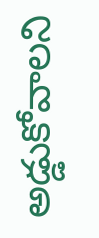అడ్డుకోవాలని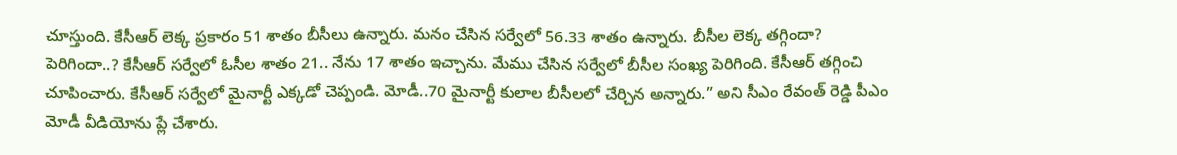చూస్తుంది. కేసీఆర్ లెక్క ప్రకారం 51 శాతం బీసీలు ఉన్నారు. మనం చేసిన సర్వేలో 56.33 శాతం ఉన్నారు. బీసీల లెక్క తగ్గిందా? పెరిగిందా..? కేసీఆర్ సర్వేలో ఓసీల శాతం 21.. నేను 17 శాతం ఇచ్చాను. మేము చేసిన సర్వేలో బీసీల సంఖ్య పెరిగింది. కేసీఆర్ తగ్గించి చూపించారు. కేసీఆర్ సర్వేలో మైనార్టీ ఎక్కడో చెప్పండి. మోడీ..70 మైనార్టీ కులాల బీసీలలో చేర్చిన అన్నారు.” అని సీఎం రేవంత్ రెడ్డి పీఎం మోడీ వీడియోను ప్లే చేశారు.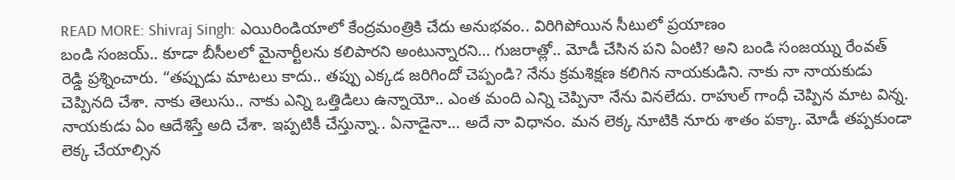READ MORE: Shivraj Singh: ఎయిరిండియాలో కేంద్రమంత్రికి చేదు అనుభవం.. విరిగిపోయిన సీటులో ప్రయాణం
బండి సంజయ్.. కూడా బీసీలలో మైనార్టీలను కలిపారని అంటున్నారని… గుజరాత్లో.. మోడీ చేసిన పని ఏంటి? అని బండి సంజయ్ను రేంవత్ రెడ్డి ప్రశ్నించారు. “తప్పుడు మాటలు కాదు.. తప్పు ఎక్కడ జరిగిందో చెప్పండి? నేను క్రమశిక్షణ కలిగిన నాయకుడిని. నాకు నా నాయకుడు చెప్పినది చేశా. నాకు తెలుసు.. నాకు ఎన్ని ఒత్తిడిలు ఉన్నాయో.. ఎంత మంది ఎన్ని చెప్పినా నేను వినలేదు. రాహుల్ గాంధీ చెప్పిన మాట విన్న. నాయకుడు ఏం ఆదేశిస్తే అది చేశా. ఇప్పటికీ చేస్తున్నా.. ఏనాడైనా… అదే నా విధానం. మన లెక్క నూటికి నూరు శాతం పక్కా. మోడీ తప్పకుండా లెక్క చేయాల్సిన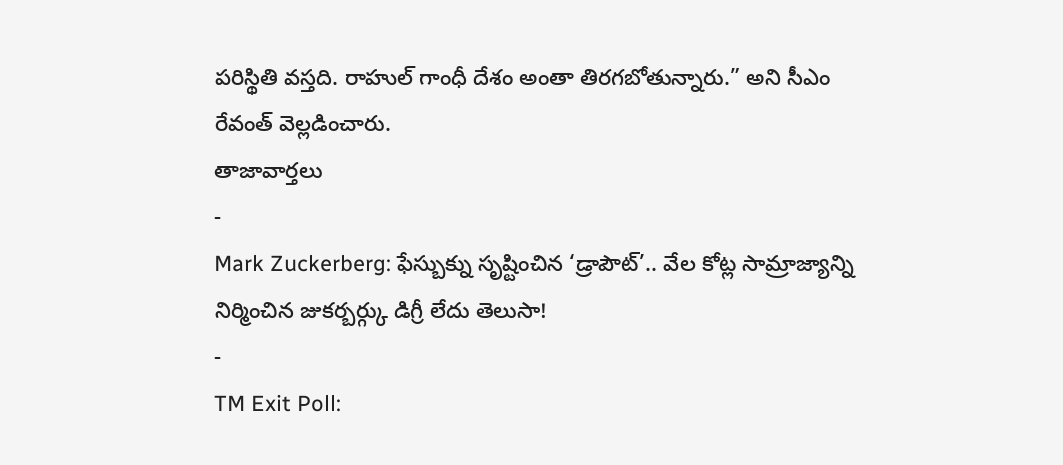పరిస్థితి వస్తది. రాహుల్ గాంధీ దేశం అంతా తిరగబోతున్నారు.” అని సీఎం రేవంత్ వెల్లడించారు.
తాజావార్తలు
-
Mark Zuckerberg: ఫేస్బుక్ను సృష్టించిన ‘డ్రాపౌట్’.. వేల కోట్ల సామ్రాజ్యాన్ని నిర్మించిన జుకర్బర్గ్కు డిగ్రీ లేదు తెలుసా!
-
TM Exit Poll: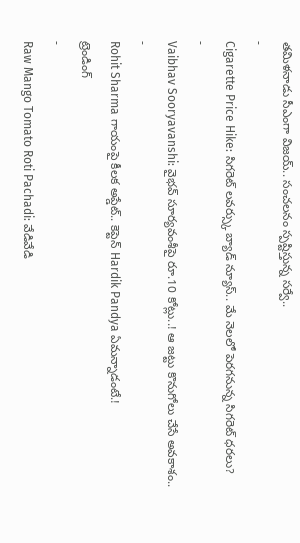తమిళనాడు సీఎంగా విజయ్.. సంచలనం స్పష్టిస్తున్న సర్వే..
-
Cigarette Price Hike: సిగరెట్ లవర్స్కు బ్యాడ్ న్యూస్.. మే నెలలో పెరగనున్న సిగరెట్ ధరలు?
-
Vaibhav Sooryavanshi: వైభవ్ సూర్యవంశీపై రూ.10 కోట్లు..! ఆ జట్టు కొనుగోలు చేసే అవకాశం..
-
Rohit Sharma గాయంపై కీలక అప్డేట్.. కెప్టెన్ Hardik Pandya ఏమన్నాడంటే.!
ట్రెండింగ్
-
Raw Mango Tomato Roti Pachadi: వేడివేడి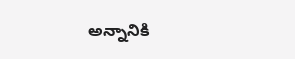అన్నానికి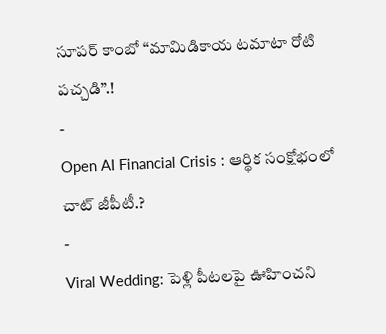సూపర్ కాంబో “మామిడికాయ టమాటా రోటి పచ్చడి”.!
-
Open AI Financial Crisis : ఆర్థిక సంక్షోభంలో చాట్ జీపీటీ.?
-
Viral Wedding: పెళ్లి పీటలపై ఊహించని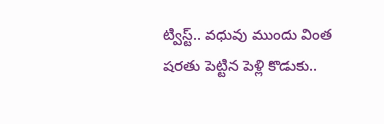ట్విస్ట్.. వధువు ముందు వింత షరతు పెట్టిన పెళ్లి కొడుకు..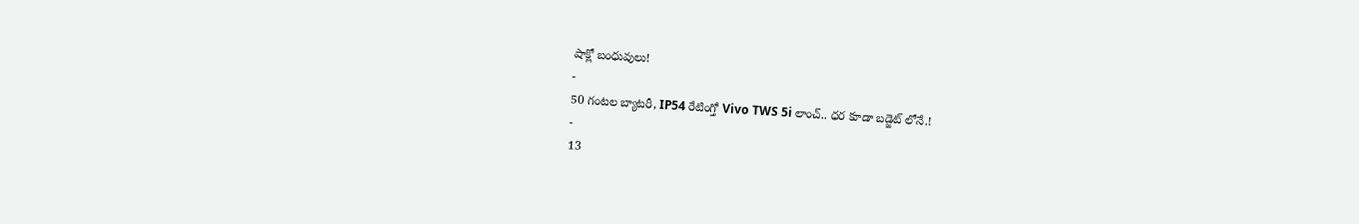షాక్లో బంధువులు!
-
50 గంటల బ్యాటరీ, IP54 రేటింగ్తో Vivo TWS 5i లాంచ్.. ధర కూడా బడ్జెట్ లోనే.!
-
13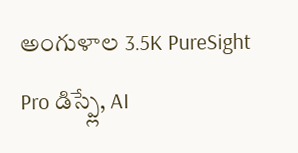అంగుళాల 3.5K PureSight Pro డిస్ప్లే, AI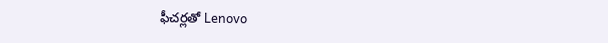ఫీచర్లతో Lenovo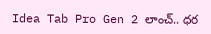Idea Tab Pro Gen 2 లాంచ్.. ధర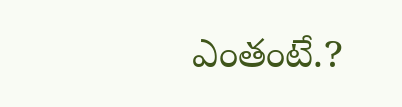ఎంతంటే.?